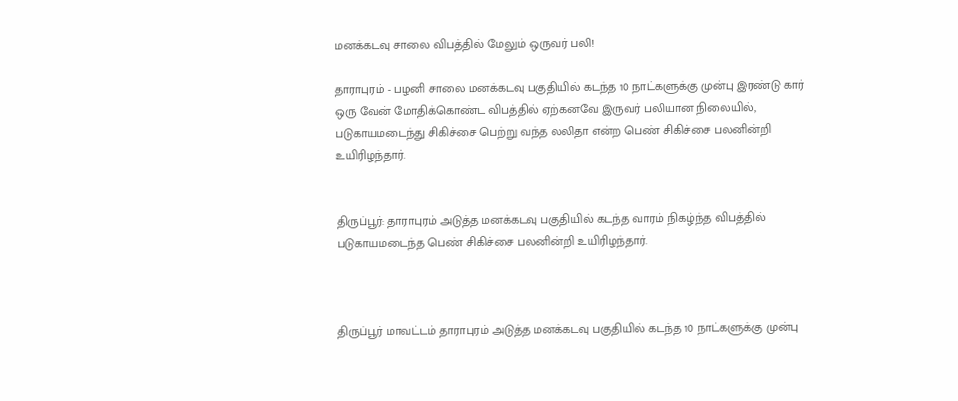மனக்கடவு சாலை விபத்தில் மேலும் ஒருவர் பலி!

தாராபுரம் - பழனி சாலை மனக்கடவு பகுதியில் கடந்த 10 நாட்களுக்கு முன்பு இரண்டு கார் ஒரு வேன் மோதிக்கொண்ட விபத்தில் ஏற்கனவே இருவர் பலியான நிலையில், படுகாயமடைந்து சிகிச்சை பெற்று வந்த லலிதா என்ற பெண் சிகிச்சை பலனின்றி உயிரிழந்தார்.


திருப்பூர்: தாராபுரம் அடுத்த மனக்கடவு பகுதியில் கடந்த வாரம் நிகழ்ந்த விபத்தில் படுகாயமடைந்த பெண் சிகிச்சை பலனின்றி உயிரிழந்தார்.



திருப்பூர் மாவட்டம் தாராபுரம் அடுத்த மனக்கடவு பகுதியில் கடந்த 10 நாட்களுக்கு முன்பு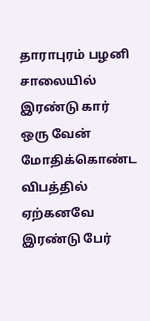தாராபுரம் பழனி சாலையில் இரண்டு கார் ஒரு வேன் மோதிக்கொண்ட விபத்தில் ஏற்கனவே இரண்டு பேர்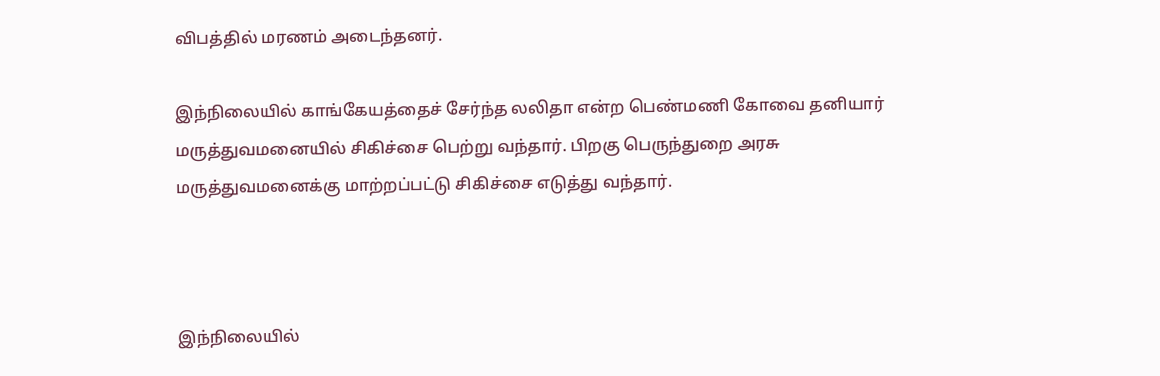விபத்தில் மரணம் அடைந்தனர்.

இந்நிலையில் காங்கேயத்தைச் சேர்ந்த லலிதா என்ற பெண்மணி கோவை தனியார் மருத்துவமனையில் சிகிச்சை பெற்று வந்தார். பிறகு பெருந்துறை அரசு மருத்துவமனைக்கு மாற்றப்பட்டு சிகிச்சை எடுத்து வந்தார்.



இந்நிலையில்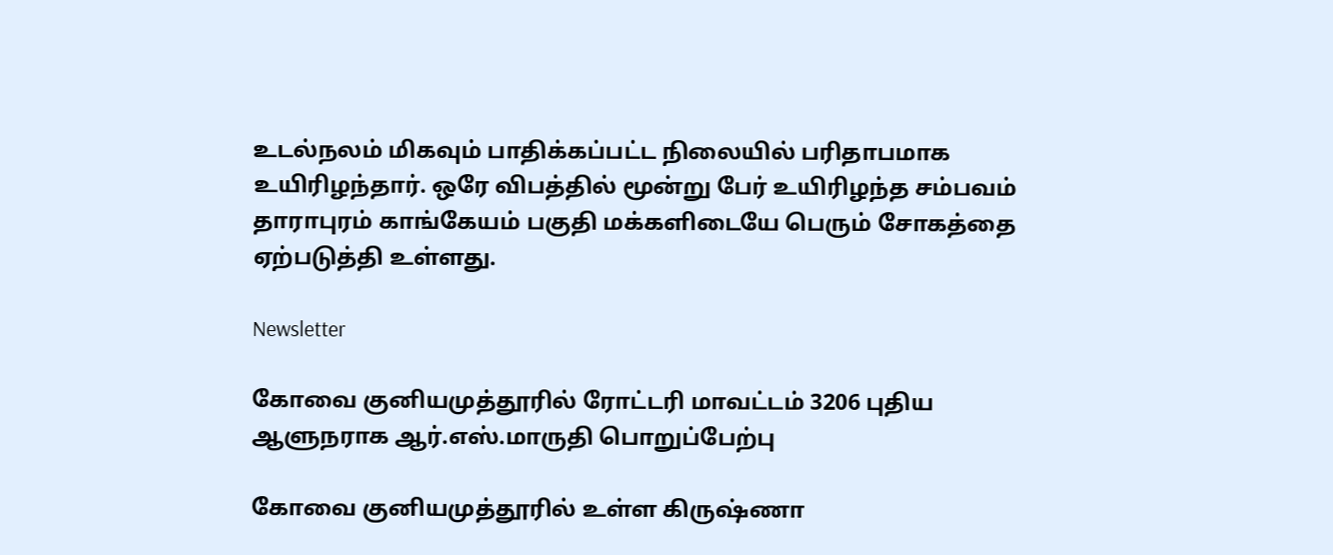உடல்நலம் மிகவும் பாதிக்கப்பட்ட நிலையில் பரிதாபமாக உயிரிழந்தார். ஒரே விபத்தில் மூன்று பேர் உயிரிழந்த சம்பவம் தாராபுரம் காங்கேயம் பகுதி மக்களிடையே பெரும் சோகத்தை ஏற்படுத்தி உள்ளது.

Newsletter

கோவை குனியமுத்தூரில் ரோட்டரி மாவட்டம் 3206 புதிய ஆளுநராக ஆர்.எஸ்.மாருதி பொறுப்பேற்பு

கோவை குனியமுத்தூரில் உள்ள கிருஷ்ணா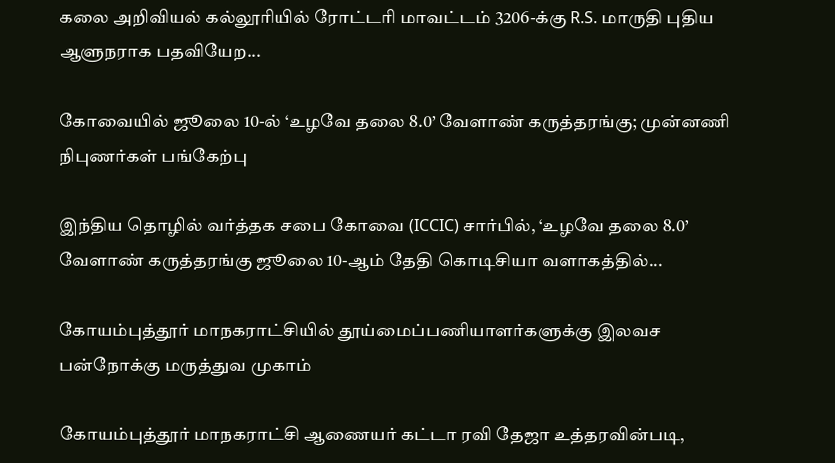கலை அறிவியல் கல்லூரியில் ரோட்டரி மாவட்டம் 3206-க்கு R.S. மாருதி புதிய ஆளுநராக பதவியேற...

கோவையில் ஜூலை 10-ல் ‘உழவே தலை 8.0’ வேளாண் கருத்தரங்கு; முன்னணி நிபுணர்கள் பங்கேற்பு

இந்திய தொழில் வர்த்தக சபை கோவை (ICCIC) சார்பில், ‘உழவே தலை 8.0’ வேளாண் கருத்தரங்கு ஜூலை 10-ஆம் தேதி கொடிசியா வளாகத்தில்...

கோயம்புத்தூர் மாநகராட்சியில் தூய்மைப்பணியாளர்களுக்கு இலவச பன்நோக்கு மருத்துவ முகாம்

கோயம்புத்தூர் மாநகராட்சி ஆணையர் கட்டா ரவி தேஜா உத்தரவின்படி,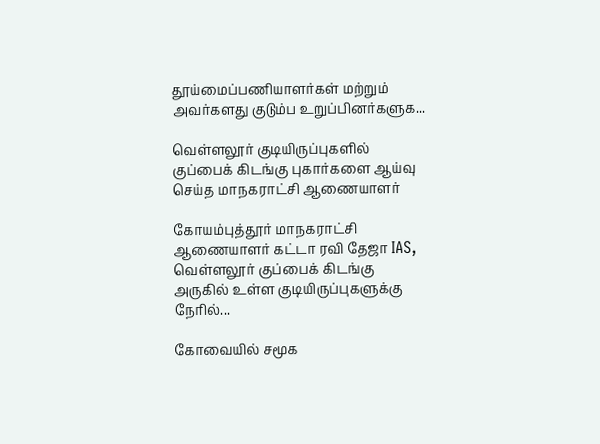தூய்மைப்பணியாளர்கள் மற்றும் அவர்களது குடும்ப உறுப்பினர்களுக...

வெள்ளலூர் குடியிருப்புகளில் குப்பைக் கிடங்கு புகார்களை ஆய்வு செய்த மாநகராட்சி ஆணையாளர்

கோயம்புத்தூர் மாநகராட்சி ஆணையாளர் கட்டா ரவி தேஜா IAS, வெள்ளலூர் குப்பைக் கிடங்கு அருகில் உள்ள குடியிருப்புகளுக்கு நேரில்...

கோவையில் சமூக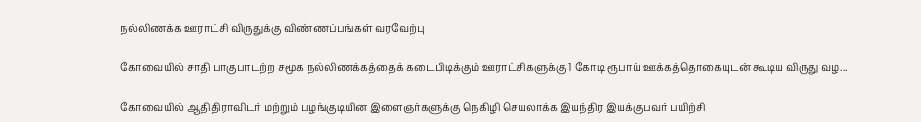நல்லிணக்க ஊராட்சி விருதுக்கு விண்ணப்பங்கள் வரவேற்பு

கோவையில் சாதி பாகுபாடற்ற சமூக நல்லிணக்கத்தைக் கடைபிடிக்கும் ஊராட்சிகளுக்கு 1 கோடி ரூபாய் ஊக்கத்தொகையுடன் கூடிய விருது வழ...

கோவையில் ஆதிதிராவிடர் மற்றும் பழங்குடியின இளைஞர்களுக்கு நெகிழி செயலாக்க இயந்திர இயக்குபவர் பயிற்சி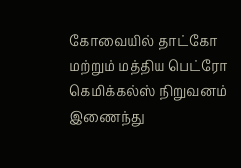கோவையில் தாட்கோ மற்றும் மத்திய பெட்ரோ கெமிக்கல்ஸ் நிறுவனம் இணைந்து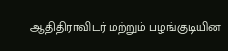ஆதிதிராவிடர் மற்றும் பழங்குடியின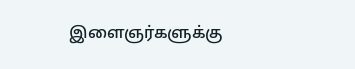இளைஞர்களுக்கு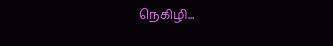நெகிழி...